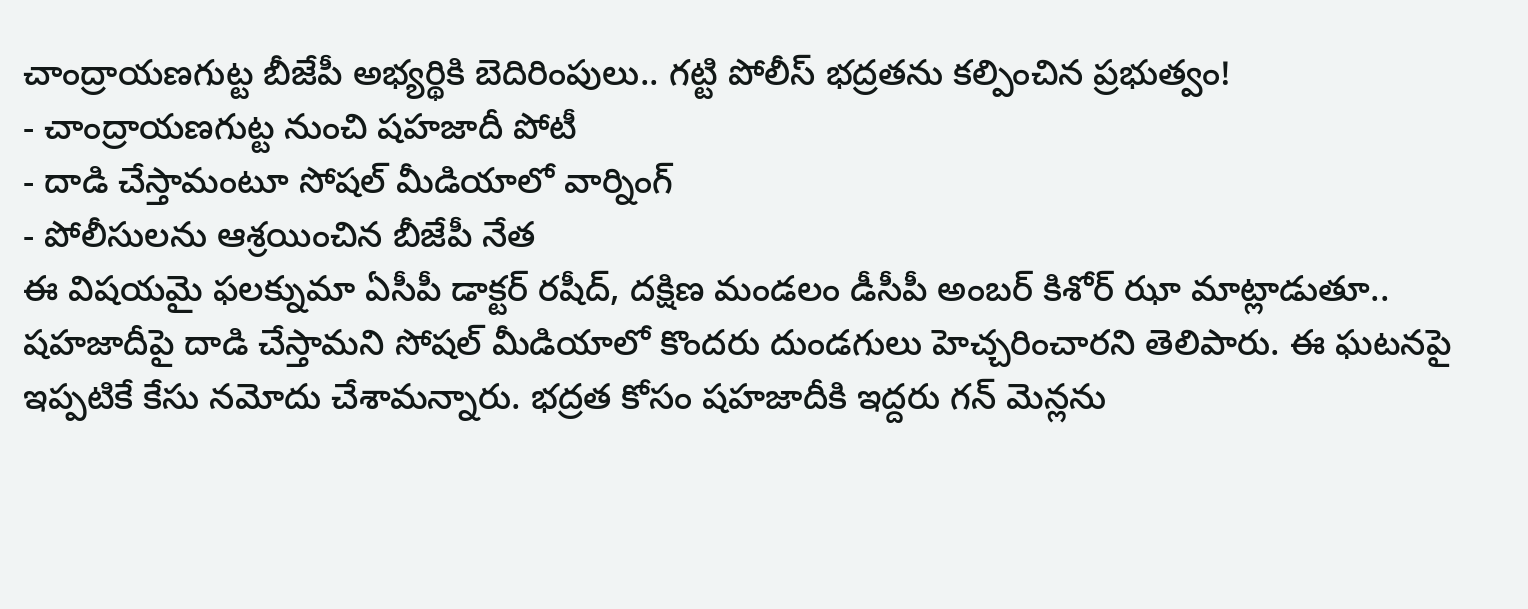చాంద్రాయణగుట్ట బీజేపీ అభ్యర్థికి బెదిరింపులు.. గట్టి పోలీస్ భద్రతను కల్పించిన ప్రభుత్వం!
- చాంద్రాయణగుట్ట నుంచి షహజాదీ పోటీ
- దాడి చేస్తామంటూ సోషల్ మీడియాలో వార్నింగ్
- పోలీసులను ఆశ్రయించిన బీజేపీ నేత
ఈ విషయమై ఫలక్నుమా ఏసీపీ డాక్టర్ రషీద్, దక్షిణ మండలం డీసీపీ అంబర్ కిశోర్ ఝా మాట్లాడుతూ.. షహజాదీపై దాడి చేస్తామని సోషల్ మీడియాలో కొందరు దుండగులు హెచ్చరించారని తెలిపారు. ఈ ఘటనపై ఇప్పటికే కేసు నమోదు చేశామన్నారు. భద్రత కోసం షహజాదీకి ఇద్దరు గన్ మెన్లను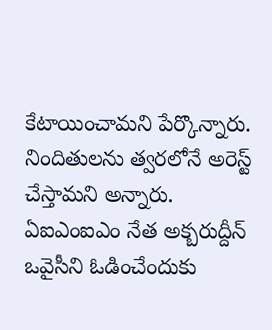కేటాయించామని పేర్కొన్నారు. నిందితులను త్వరలోనే అరెస్ట్ చేస్తామని అన్నారు. ఏఐఎంఐఎం నేత అక్బరుద్దీన్ ఒవైసీని ఓడించేందుకు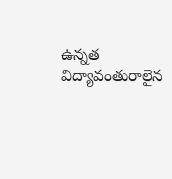ఉన్నత విద్యావంతురాలైన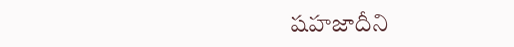షహజాదీని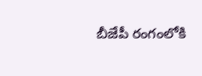బీజేపీ రంగంలోకి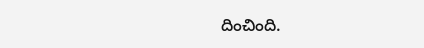దించింది.